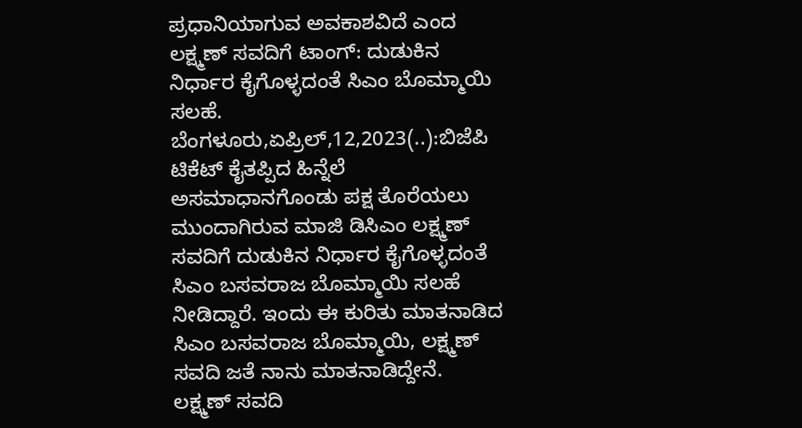ಪ್ರಧಾನಿಯಾಗುವ ಅವಕಾಶವಿದೆ ಎಂದ ಲಕ್ಷ್ಮಣ್ ಸವದಿಗೆ ಟಾಂಗ್: ದುಡುಕಿನ ನಿರ್ಧಾರ ಕೈಗೊಳ್ಳದಂತೆ ಸಿಎಂ ಬೊಮ್ಮಾಯಿ ಸಲಹೆ. ಬೆಂಗಳೂರು,ಏಪ್ರಿಲ್,12,2023(..):ಬಿಜೆಪಿ ಟಿಕೆಟ್ ಕೈತಪ್ಪಿದ ಹಿನ್ನೆಲೆ ಅಸಮಾಧಾನಗೊಂಡು ಪಕ್ಷ ತೊರೆಯಲು ಮುಂದಾಗಿರುವ ಮಾಜಿ ಡಿಸಿಎಂ ಲಕ್ಷ್ಮಣ್ ಸವದಿಗೆ ದುಡುಕಿನ ನಿರ್ಧಾರ ಕೈಗೊಳ್ಳದಂತೆ ಸಿಎಂ ಬಸವರಾಜ ಬೊಮ್ಮಾಯಿ ಸಲಹೆ ನೀಡಿದ್ದಾರೆ. ಇಂದು ಈ ಕುರಿತು ಮಾತನಾಡಿದ ಸಿಎಂ ಬಸವರಾಜ ಬೊಮ್ಮಾಯಿ, ಲಕ್ಷ್ಮಣ್ ಸವದಿ ಜತೆ ನಾನು ಮಾತನಾಡಿದ್ದೇನೆ. ಲಕ್ಷ್ಮಣ್ ಸವದಿ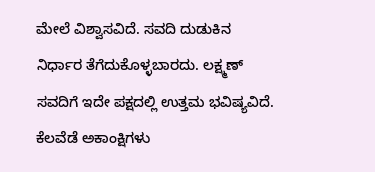ಮೇಲೆ ವಿಶ್ವಾಸವಿದೆ. ಸವದಿ ದುಡುಕಿನ ನಿರ್ಧಾರ ತೆಗೆದುಕೊಳ್ಳಬಾರದು. ಲಕ್ಷ್ಮಣ್ ಸವದಿಗೆ ಇದೇ ಪಕ್ಷದಲ್ಲಿ ಉತ್ತಮ ಭವಿಷ್ಯವಿದೆ. ಕೆಲವೆಡೆ ಅಕಾಂಕ್ಷಿಗಳು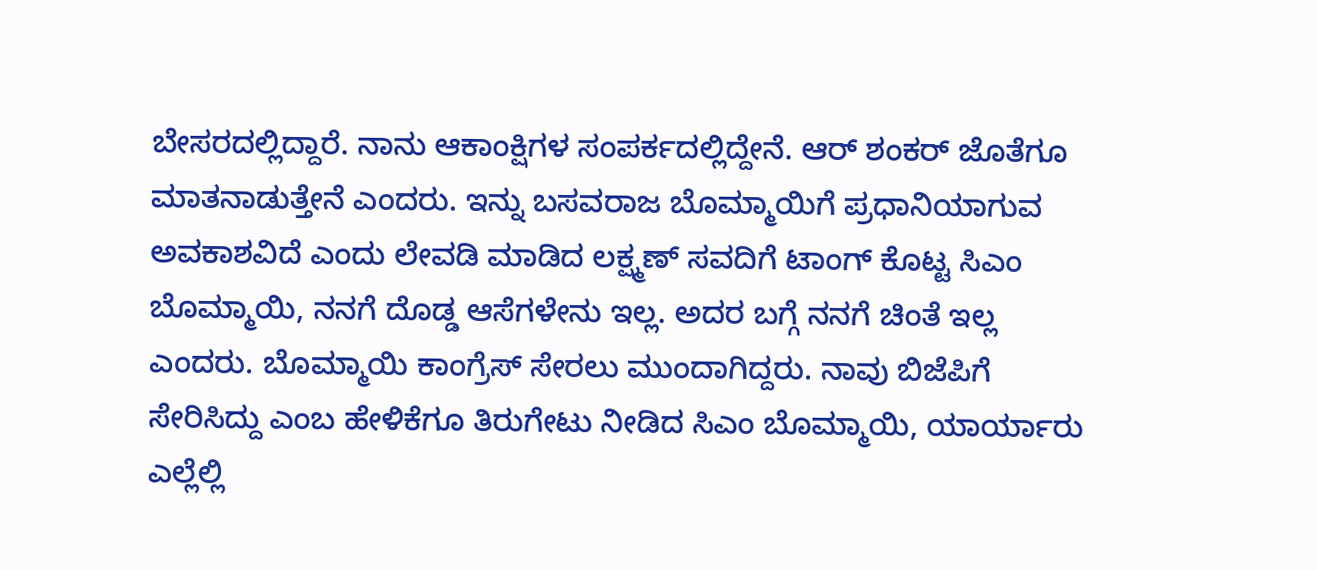ಬೇಸರದಲ್ಲಿದ್ದಾರೆ. ನಾನು ಆಕಾಂಕ್ಷಿಗಳ ಸಂಪರ್ಕದಲ್ಲಿದ್ದೇನೆ. ಆರ್ ಶಂಕರ್ ಜೊತೆಗೂ ಮಾತನಾಡುತ್ತೇನೆ ಎಂದರು. ಇನ್ನು ಬಸವರಾಜ ಬೊಮ್ಮಾಯಿಗೆ ಪ್ರಧಾನಿಯಾಗುವ ಅವಕಾಶವಿದೆ ಎಂದು ಲೇವಡಿ ಮಾಡಿದ ಲಕ್ಷ್ಮಣ್ ಸವದಿಗೆ ಟಾಂಗ್ ಕೊಟ್ಟ ಸಿಎಂ ಬೊಮ್ಮಾಯಿ, ನನಗೆ ದೊಡ್ಡ ಆಸೆಗಳೇನು ಇಲ್ಲ. ಅದರ ಬಗ್ಗೆ ನನಗೆ ಚಿಂತೆ ಇಲ್ಲ ಎಂದರು. ಬೊಮ್ಮಾಯಿ ಕಾಂಗ್ರೆಸ್ ಸೇರಲು ಮುಂದಾಗಿದ್ದರು. ನಾವು ಬಿಜೆಪಿಗೆ ಸೇರಿಸಿದ್ದು ಎಂಬ ಹೇಳಿಕೆಗೂ ತಿರುಗೇಟು ನೀಡಿದ ಸಿಎಂ ಬೊಮ್ಮಾಯಿ, ಯಾರ್ಯಾರು ಎಲ್ಲೆಲ್ಲಿ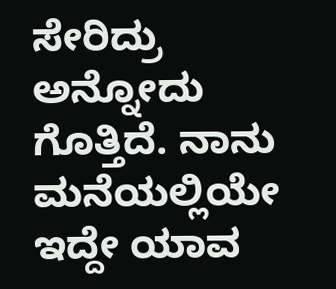ಸೇರಿದ್ರು ಅನ್ನೋದು ಗೊತ್ತಿದೆ. ನಾನು ಮನೆಯಲ್ಲಿಯೇ ಇದ್ದೇ ಯಾವ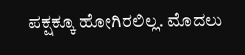ಪಕ್ಷಕ್ಕೂ ಹೋಗಿರಲಿಲ್ಲ. ಮೊದಲು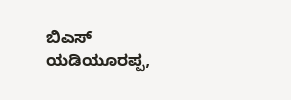ಬಿಎಸ್ ಯಡಿಯೂರಪ್ಪ,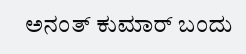ಅನಂತ್ ಕುಮಾರ್ ಬಂದು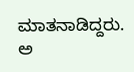ಮಾತನಾಡಿದ್ದರು. ಅ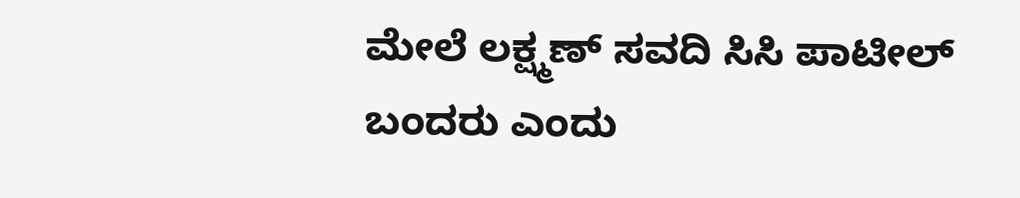ಮೇಲೆ ಲಕ್ಷ್ಮಣ್ ಸವದಿ ಸಿಸಿ ಪಾಟೀಲ್ ಬಂದರು ಎಂದು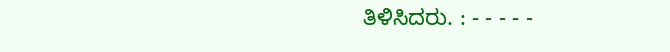ತಿಳಿಸಿದರು. : - - - - -